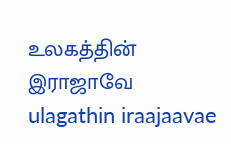உலகத்தின் இராஜாவே
ulagathin iraajaavae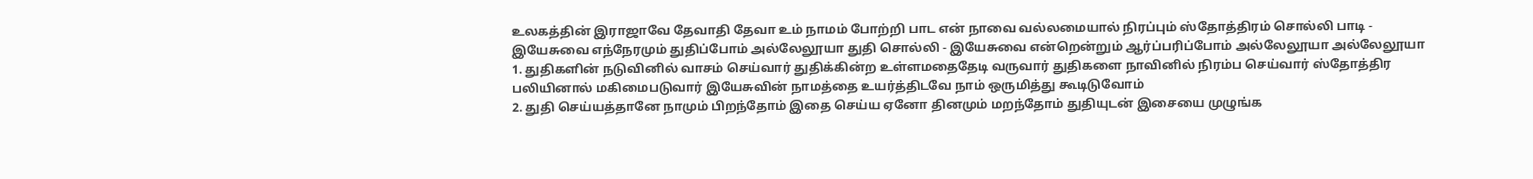உலகத்தின் இராஜாவே தேவாதி தேவா உம் நாமம் போற்றி பாட என் நாவை வல்லமையால் நிரப்பும் ஸ்தோத்திரம் சொல்லி பாடி - இயேசுவை எந்நேரமும் துதிப்போம் அல்லேலூயா துதி சொல்லி - இயேசுவை என்றென்றும் ஆர்ப்பரிப்போம் அல்லேலூயா அல்லேலூயா
1. துதிகளின் நடுவினில் வாசம் செய்வார் துதிக்கின்ற உள்ளமதைதேடி வருவார் துதிகளை நாவினில் நிரம்ப செய்வார் ஸ்தோத்திர பலியினால் மகிமைபடுவார் இயேசுவின் நாமத்தை உயர்த்திடவே நாம் ஒருமித்து கூடிடுவோம்
2. துதி செய்யத்தானே நாமும் பிறந்தோம் இதை செய்ய ஏனோ தினமும் மறந்தோம் துதியுடன் இசையை முழுங்க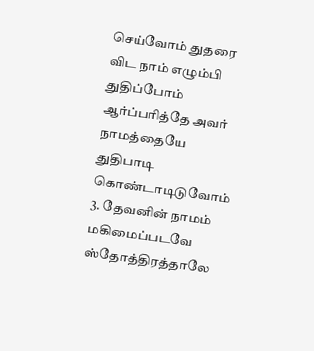செய்வோம் துதரை விட நாம் எழும்பி துதிப்போம் ஆர்ப்பரித்தே அவர் நாமத்தையே துதிபாடி கொண்டாடிடுவோம்
3. தேவனின் நாமம் மகிமைப்படவே ஸ்தோத்திரத்தாலே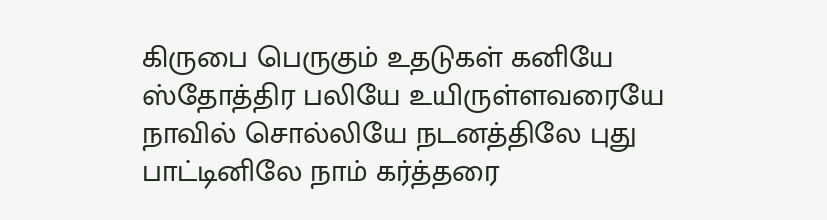கிருபை பெருகும் உதடுகள் கனியே ஸ்தோத்திர பலியே உயிருள்ளவரையே நாவில் சொல்லியே நடனத்திலே புது பாட்டினிலே நாம் கர்த்தரை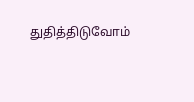துதித்திடுவோம்